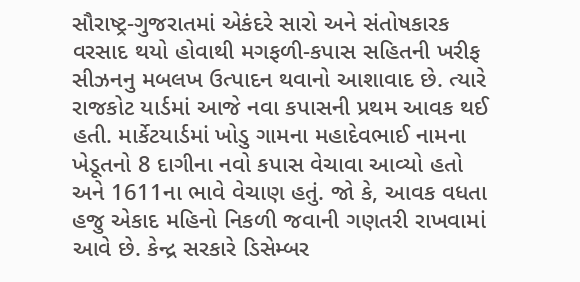સૌરાષ્ટ્ર-ગુજરાતમાં એકંદરે સારો અને સંતોષકારક વરસાદ થયો હોવાથી મગફળી-કપાસ સહિતની ખરીફ સીઝનનુ મબલખ ઉત્પાદન થવાનો આશાવાદ છે. ત્યારે રાજકોટ યાર્ડમાં આજે નવા કપાસની પ્રથમ આવક થઈ હતી. માર્કેટયાર્ડમાં ખોડુ ગામના મહાદેવભાઈ નામના ખેડૂતનો 8 દાગીના નવો કપાસ વેચાવા આવ્યો હતો અને 1611ના ભાવે વેચાણ હતું. જો કે, આવક વધતા હજુ એકાદ મહિનો નિકળી જવાની ગણતરી રાખવામાં આવે છે. કેન્દ્ર સરકારે ડિસેમ્બર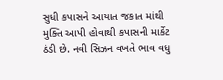સુધી કપાસને આયાત જકાત માંથી મુક્તિ આપી હોવાથી કપાસની માર્કેટ ઠંડી છે. નવી સિઝન વખતે ભાવ વધુ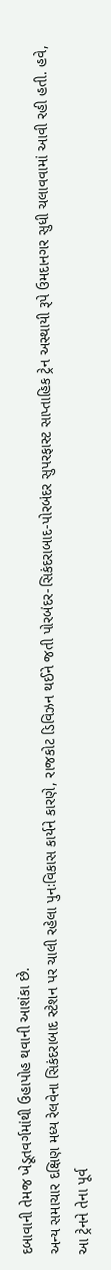દબાવાની તેમજ ખેડૂતવર્ગમાંથી ઉહાપોહ થવાની આશંકા છે.
અન્ય સમાચાર દક્ષિણ મધ્ય રેલવેના સિકંદરાબાદ સ્ટેશન પર ચાલી રહેલા પુનઃવિકાસ કાર્યને કારણે, રાજકોટ ડિવિઝન થઈને જતી પોરબંદર-સિકંદરાબાદ-પોરબંદર સુપરફાસ્ટ સાપ્તાહિક ટ્રેન અસ્થાયી રૂપે ઉમદાનગર સુધી ચલાવવામાં આવી રહી હતી. હવે, આ ટ્રેનને તેના પૂર્વ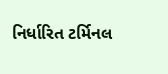નિર્ધારિત ટર્મિનલ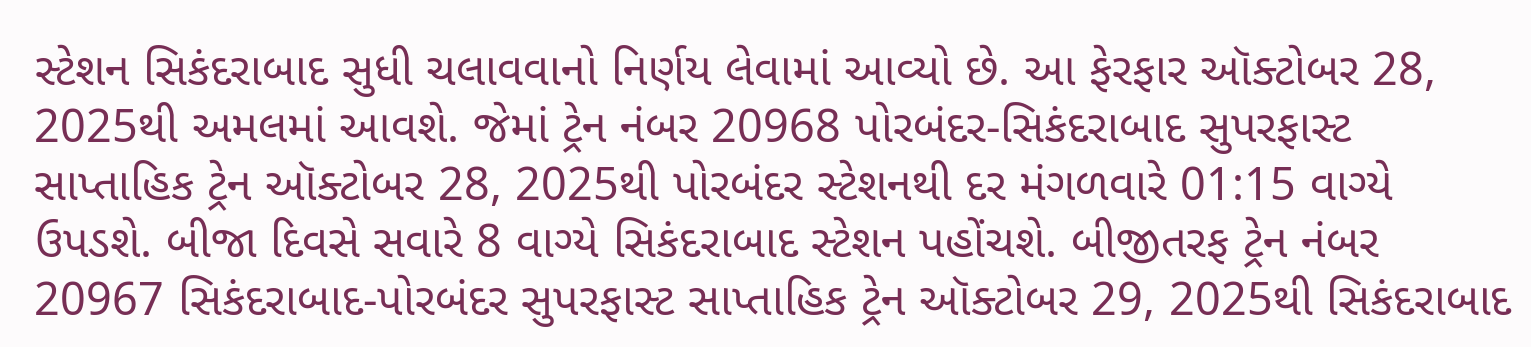સ્ટેશન સિકંદરાબાદ સુધી ચલાવવાનો નિર્ણય લેવામાં આવ્યો છે. આ ફેરફાર ઑક્ટોબર 28, 2025થી અમલમાં આવશે. જેમાં ટ્રેન નંબર 20968 પોરબંદર-સિકંદરાબાદ સુપરફાસ્ટ સાપ્તાહિક ટ્રેન ઑક્ટોબર 28, 2025થી પોરબંદર સ્ટેશનથી દર મંગળવારે 01:15 વાગ્યે ઉપડશે. બીજા દિવસે સવારે 8 વાગ્યે સિકંદરાબાદ સ્ટેશન પહોંચશે. બીજીતરફ ટ્રેન નંબર 20967 સિકંદરાબાદ-પોરબંદર સુપરફાસ્ટ સાપ્તાહિક ટ્રેન ઑક્ટોબર 29, 2025થી સિકંદરાબાદ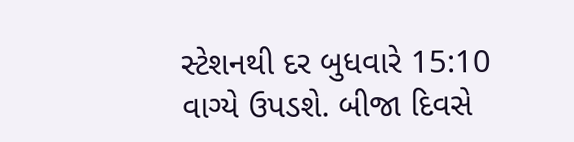સ્ટેશનથી દર બુધવારે 15:10 વાગ્યે ઉપડશે. બીજા દિવસે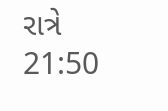રાત્રે 21:50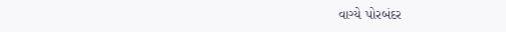વાગ્યે પોરબંદર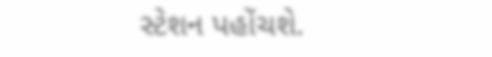સ્ટેશન પહોંચશે.